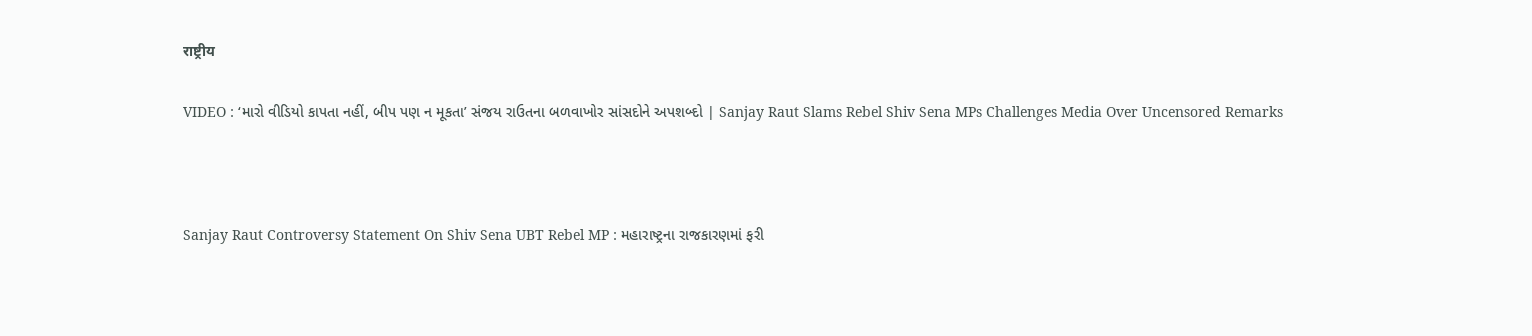राष्ट्रीय

VIDEO : ‘મારો વીડિયો કાપતા નહીં, બીપ પણ ન મૂકતા’ સંજય રાઉતના બળવાખોર સાંસદોને અપશબ્દો | Sanjay Raut Slams Rebel Shiv Sena MPs Challenges Media Over Uncensored Remarks



Sanjay Raut Controversy Statement On Shiv Sena UBT Rebel MP : મહારાષ્ટ્રના રાજકારણમાં ફરી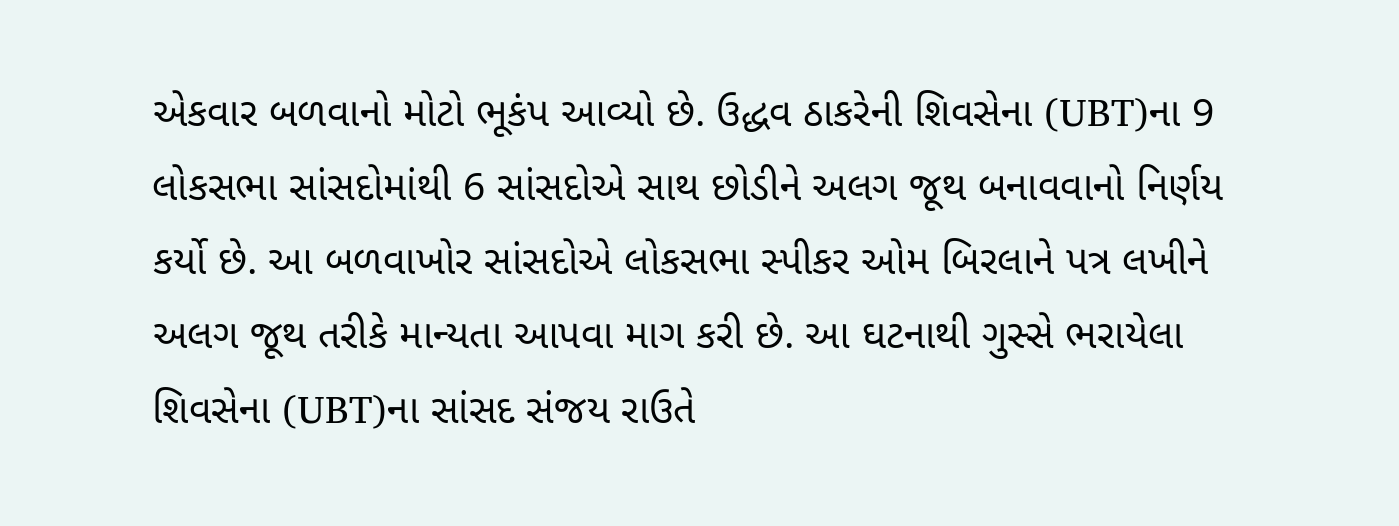એકવાર બળવાનો મોટો ભૂકંપ આવ્યો છે. ઉદ્ધવ ઠાકરેની શિવસેના (UBT)ના 9 લોકસભા સાંસદોમાંથી 6 સાંસદોએ સાથ છોડીને અલગ જૂથ બનાવવાનો નિર્ણય કર્યો છે. આ બળવાખોર સાંસદોએ લોકસભા સ્પીકર ઓમ બિરલાને પત્ર લખીને અલગ જૂથ તરીકે માન્યતા આપવા માગ કરી છે. આ ઘટનાથી ગુસ્સે ભરાયેલા શિવસેના (UBT)ના સાંસદ સંજય રાઉતે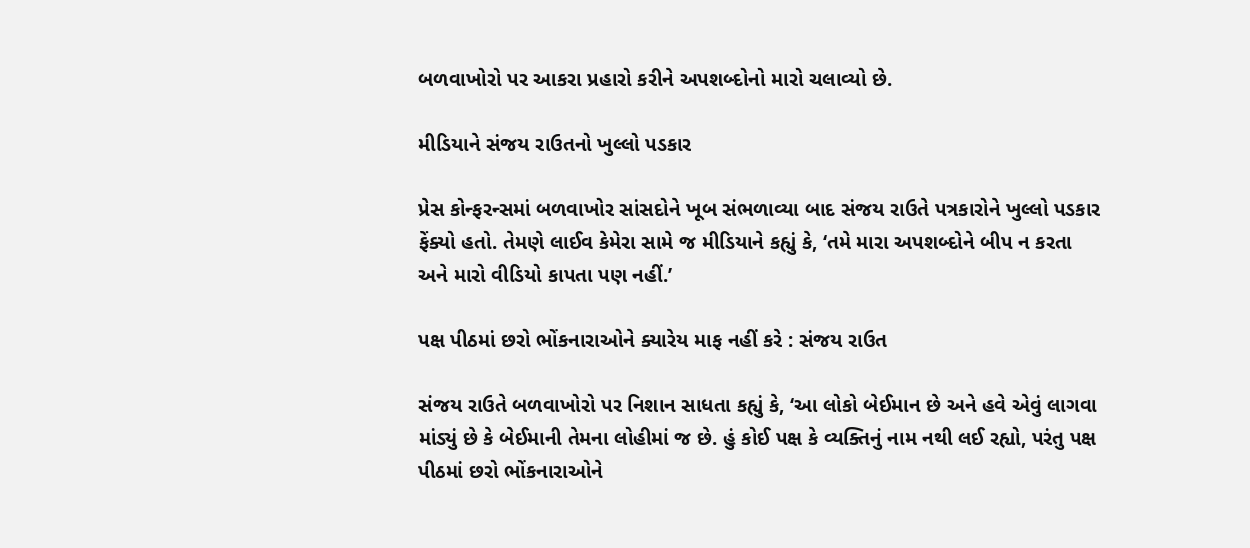બળવાખોરો પર આકરા પ્રહારો કરીને અપશબ્દોનો મારો ચલાવ્યો છે.

મીડિયાને સંજય રાઉતનો ખુલ્લો પડકાર

પ્રેસ કોન્ફરન્સમાં બળવાખોર સાંસદોને ખૂબ સંભળાવ્યા બાદ સંજય રાઉતે પત્રકારોને ખુલ્લો પડકાર ફેંક્યો હતો. તેમણે લાઈવ કેમેરા સામે જ મીડિયાને કહ્યું કે, ‘તમે મારા અપશબ્દોને બીપ ન કરતા અને મારો વીડિયો કાપતા પણ નહીં.’

પક્ષ પીઠમાં છરો ભોંકનારાઓને ક્યારેય માફ નહીં કરે : સંજય રાઉત

સંજય રાઉતે બળવાખોરો પર નિશાન સાધતા કહ્યું કે, ‘આ લોકો બેઈમાન છે અને હવે એવું લાગવા માંડ્યું છે કે બેઈમાની તેમના લોહીમાં જ છે. હું કોઈ પક્ષ કે વ્યક્તિનું નામ નથી લઈ રહ્યો, પરંતુ પક્ષ પીઠમાં છરો ભોંકનારાઓને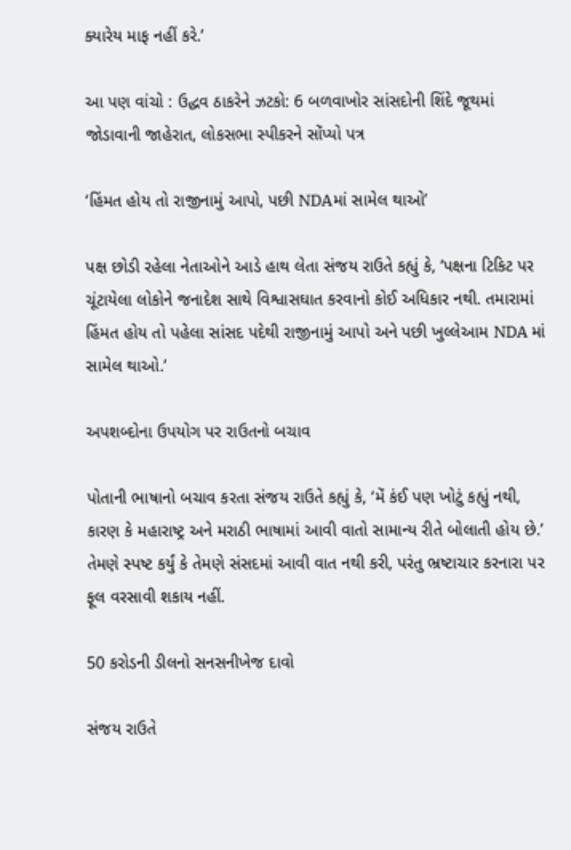ક્યારેય માફ નહીં કરે.’

આ પણ વાંચો : ઉદ્ધવ ઠાકરેને ઝટકો: 6 બળવાખોર સાંસદોની શિંદે જૂથમાં જોડાવાની જાહેરાત, લોકસભા સ્પીકરને સોંપ્યો પત્ર

‘હિંમત હોય તો રાજીનામું આપો, પછી NDAમાં સામેલ થાઓ’

પક્ષ છોડી રહેલા નેતાઓને આડે હાથ લેતા સંજય રાઉતે કહ્યું કે, ‘પક્ષના ટિકિટ પર ચૂંટાયેલા લોકોને જનાદેશ સાથે વિશ્વાસઘાત કરવાનો કોઈ અધિકાર નથી. તમારામાં હિંમત હોય તો પહેલા સાંસદ પદેથી રાજીનામું આપો અને પછી ખુલ્લેઆમ NDA માં સામેલ થાઓ.’

અપશબ્દોના ઉપયોગ પર રાઉતનો બચાવ

પોતાની ભાષાનો બચાવ કરતા સંજય રાઉતે કહ્યું કે, ‘મેં કંઈ પણ ખોટું કહ્યું નથી, કારણ કે મહારાષ્ટ્ર અને મરાઠી ભાષામાં આવી વાતો સામાન્ય રીતે બોલાતી હોય છે.’ તેમણે સ્પષ્ટ કર્યું કે તેમણે સંસદમાં આવી વાત નથી કરી, પરંતુ ભ્રષ્ટાચાર કરનારા પર ફૂલ વરસાવી શકાય નહીં.

50 કરોડની ડીલનો સનસનીખેજ દાવો

સંજય રાઉતે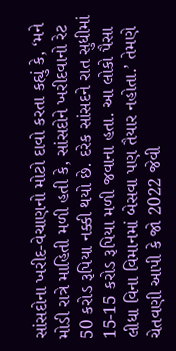સાંસદોના ખરીદ-વેચાણનો મોટો દાવો કરતા કહ્યું કે, ‘મને મોડી રાત્રે માહિતી મળી હતી કે, સાંસદોને ખરીદવાનો રેટ 50 કરોડ રૂપિયા નક્કી થયો છે. દરેક સાંસદને રાત સુધીમાં 15-15 કરોડ રૂપિયા મળી જવાના હતા. આ લોકો પૈસા લીધા વિના વિમાનમાં બેસવા પણ તૈયાર નહોતા.’ તેમણે ચેતવણી આપી કે જો 2022 જેવી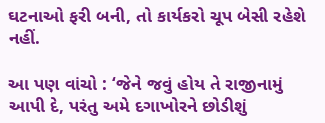ઘટનાઓ ફરી બની, તો કાર્યકરો ચૂપ બેસી રહેશે નહીં.

આ પણ વાંચો : ‘જેને જવું હોય તે રાજીનામું આપી દે, પરંતુ અમે દગાખોરને છોડીશું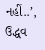નહીં..’, ઉદ્ધવ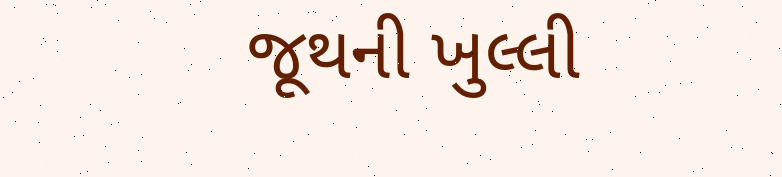જૂથની ખુલ્લી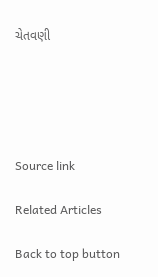ચેતવણી





Source link

Related Articles

Back to top button